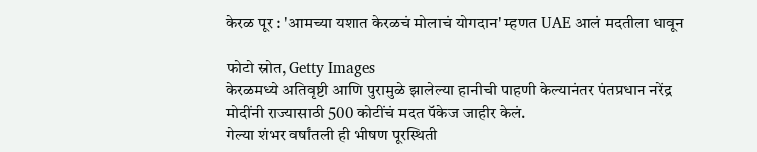केरळ पूर : 'आमच्या यशात केरळचं मोलाचं योगदान' म्हणत UAE आलं मदतीला धावून

फोटो स्रोत, Getty Images
केरळमध्ये अतिवृष्टी आणि पुरामुळे झालेल्या हानीची पाहणी केल्यानंतर पंतप्रधान नरेंद्र मोदींनी राज्यासाठी 500 कोटींचं मदत पॅकेज जाहीर केलं.
गेल्या शंभर वर्षांतली ही भीषण पूरस्थिती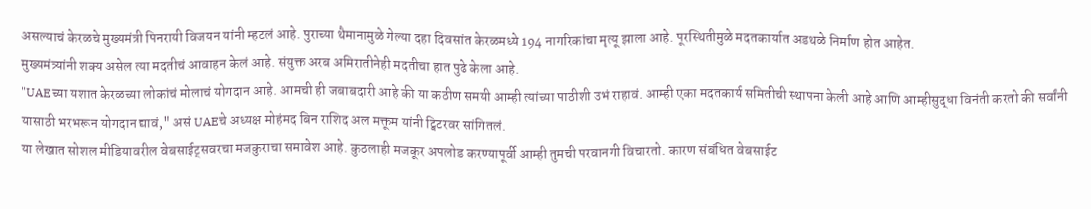असल्याचं केरळचे मुख्यमंत्री पिनरायी विजयन यांनी म्हटलं आहे. पुराच्या थैमानामुळे गेल्या दहा दिवसांत केरळमध्ये 194 नागरिकांचा मृत्यू झाला आहे. पूरस्थितीमुळे मदतकार्यात अडथळे निर्माण होत आहेत.
मुख्यमंत्र्यांनी शक्य असेल त्या मदतीचं आवाहन केलं आहे. संयुक्त अरब अमिरातीनेही मदतीचा हात पुढे केला आहे.
"UAEच्या यशात केरळच्या लोकांचं मोलाचं योगदान आहे. आमची ही जबाबदारी आहे की या कठीण समयी आम्ही त्यांच्या पाठीशी उभं राहावं. आम्ही एका मदतकार्य समितीची स्थापना केली आहे आणि आम्हीसुद्धा विनंती करतो की सर्वांनी यासाठी भरभरून योगदान द्यावं," असं UAEचे अध्यक्ष मोहंमद बिन राशिद अल मक्तूम यांनी ट्विटरवर सांगितलं.
या लेखात सोशल मीडियावरील वेबसाईट्सवरचा मजकुराचा समावेश आहे. कुठलाही मजकूर अपलोड करण्यापूर्वी आम्ही तुमची परवानगी विचारतो. कारण संबंधित वेबसाईट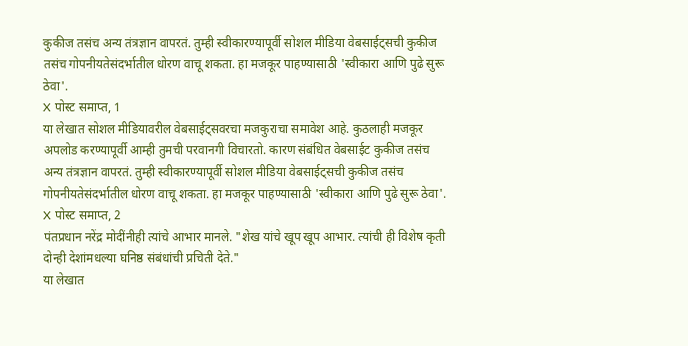कुकीज तसंच अन्य तंत्रज्ञान वापरतं. तुम्ही स्वीकारण्यापूर्वी सोशल मीडिया वेबसाईट्सची कुकीज तसंच गोपनीयतेसंदर्भातील धोरण वाचू शकता. हा मजकूर पाहण्यासाठी 'स्वीकारा आणि पुढे सुरू ठेवा'.
X पोस्ट समाप्त, 1
या लेखात सोशल मीडियावरील वेबसाईट्सवरचा मजकुराचा समावेश आहे. कुठलाही मजकूर अपलोड करण्यापूर्वी आम्ही तुमची परवानगी विचारतो. कारण संबंधित वेबसाईट कुकीज तसंच अन्य तंत्रज्ञान वापरतं. तुम्ही स्वीकारण्यापूर्वी सोशल मीडिया वेबसाईट्सची कुकीज तसंच गोपनीयतेसंदर्भातील धोरण वाचू शकता. हा मजकूर पाहण्यासाठी 'स्वीकारा आणि पुढे सुरू ठेवा'.
X पोस्ट समाप्त, 2
पंतप्रधान नरेंद्र मोदींनीही त्यांचे आभार मानले. "शेख यांचे खूप खूप आभार. त्यांची ही विशेष कृती दोन्ही देशांमधल्या घनिष्ठ संबंधांची प्रचिती देते."
या लेखात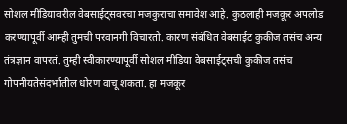सोशल मीडियावरील वेबसाईट्सवरचा मजकुराचा समावेश आहे. कुठलाही मजकूर अपलोड करण्यापूर्वी आम्ही तुमची परवानगी विचारतो. कारण संबंधित वेबसाईट कुकीज तसंच अन्य तंत्रज्ञान वापरतं. तुम्ही स्वीकारण्यापूर्वी सोशल मीडिया वेबसाईट्सची कुकीज तसंच गोपनीयतेसंदर्भातील धोरण वाचू शकता. हा मजकूर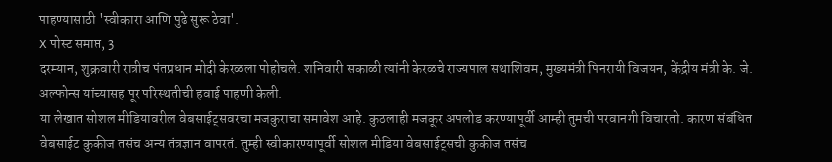पाहण्यासाठी 'स्वीकारा आणि पुढे सुरू ठेवा'.
X पोस्ट समाप्त, 3
दरम्यान, शुक्रवारी रात्रीच पंतप्रधान मोदी केरळला पोहोचले. शनिवारी सकाळी त्यांनी केरळचे राज्यपाल सथाशिवम, मुख्यमंत्री पिनरायी विजयन, केंद्रीय मंत्री के. जे. अल्फोन्स यांच्यासह पूर परिस्थतीची हवाई पाहणी केली.
या लेखात सोशल मीडियावरील वेबसाईट्सवरचा मजकुराचा समावेश आहे. कुठलाही मजकूर अपलोड करण्यापूर्वी आम्ही तुमची परवानगी विचारतो. कारण संबंधित वेबसाईट कुकीज तसंच अन्य तंत्रज्ञान वापरतं. तुम्ही स्वीकारण्यापूर्वी सोशल मीडिया वेबसाईट्सची कुकीज तसंच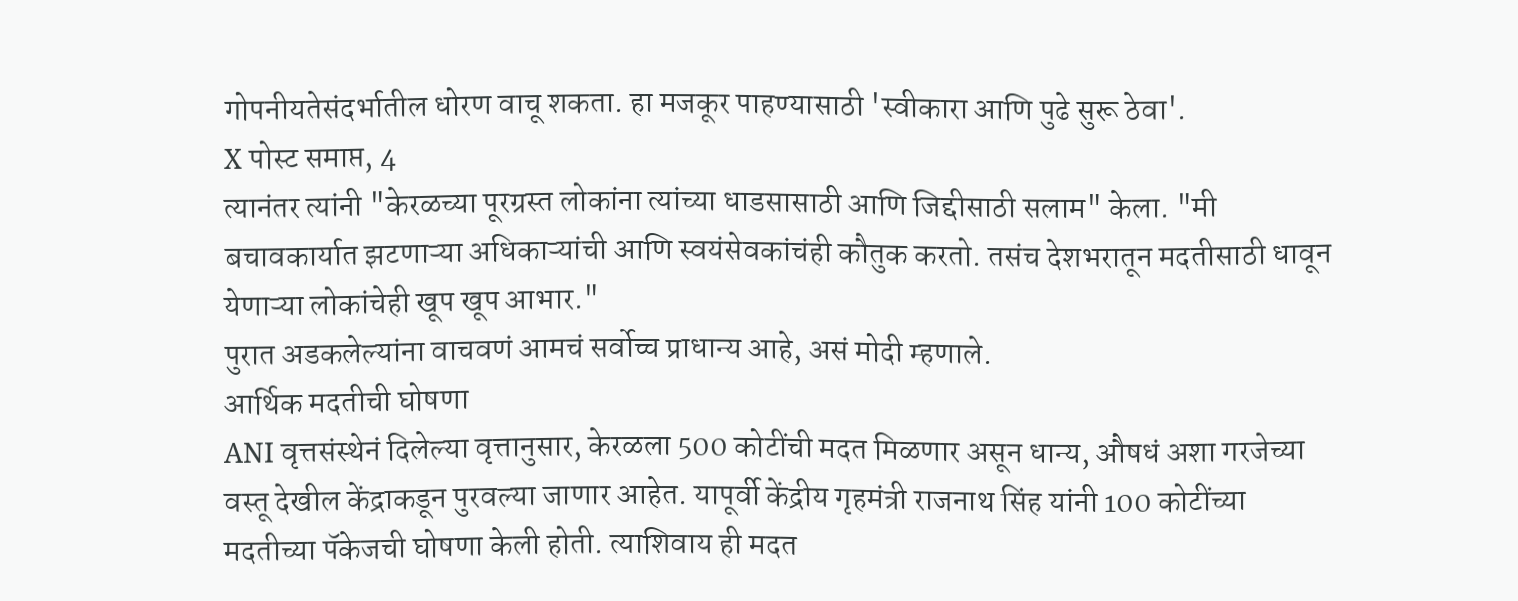गोपनीयतेसंदर्भातील धोरण वाचू शकता. हा मजकूर पाहण्यासाठी 'स्वीकारा आणि पुढे सुरू ठेवा'.
X पोस्ट समाप्त, 4
त्यानंतर त्यांनी "केरळच्या पूरग्रस्त लोकांना त्यांच्या धाडसासाठी आणि जिद्दीसाठी सलाम" केला. "मी बचावकार्यात झटणाऱ्या अधिकाऱ्यांची आणि स्वयंसेवकांचंही कौतुक करतो. तसंच देशभरातून मदतीसाठी धावून येणाऱ्या लोकांचेही खूप खूप आभार."
पुरात अडकलेल्यांना वाचवणं आमचं सर्वोच्च प्राधान्य आहे, असं मोदी म्हणाले.
आर्थिक मदतीची घोषणा
ANI वृत्तसंस्थेनं दिलेल्या वृत्तानुसार, केरळला 500 कोटींची मदत मिळणार असून धान्य, औषधं अशा गरजेच्या वस्तू देखील केंद्राकडून पुरवल्या जाणार आहेत. यापूर्वी केंद्रीय गृहमंत्री राजनाथ सिंह यांनी 100 कोटींच्या मदतीच्या पॅकेजची घोषणा केली होती. त्याशिवाय ही मदत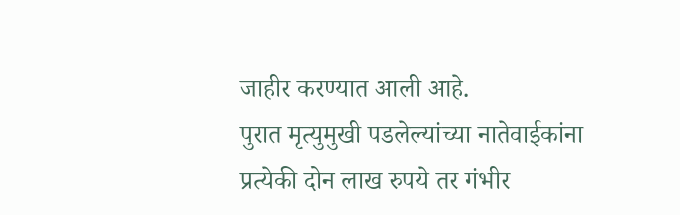जाहीर करण्यात आली आहे.
पुरात मृत्युमुखी पडलेल्यांच्या नातेवाईकांना प्रत्येकी दोन लाख रुपये तर गंभीर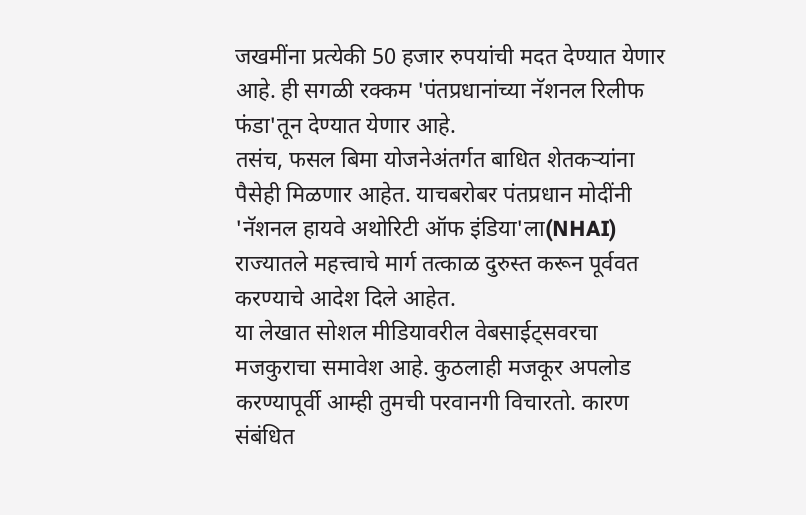जखमींना प्रत्येकी 50 हजार रुपयांची मदत देण्यात येणार आहे. ही सगळी रक्कम 'पंतप्रधानांच्या नॅशनल रिलीफ फंडा'तून देण्यात येणार आहे.
तसंच, फसल बिमा योजनेअंतर्गत बाधित शेतकऱ्यांना पैसेही मिळणार आहेत. याचबरोबर पंतप्रधान मोदींनी 'नॅशनल हायवे अथोरिटी ऑफ इंडिया'ला(NHAI) राज्यातले महत्त्वाचे मार्ग तत्काळ दुरुस्त करून पूर्ववत करण्याचे आदेश दिले आहेत.
या लेखात सोशल मीडियावरील वेबसाईट्सवरचा मजकुराचा समावेश आहे. कुठलाही मजकूर अपलोड करण्यापूर्वी आम्ही तुमची परवानगी विचारतो. कारण संबंधित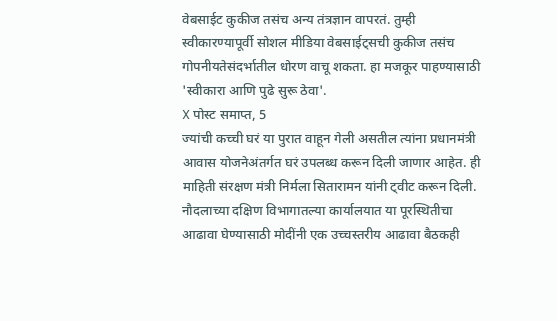वेबसाईट कुकीज तसंच अन्य तंत्रज्ञान वापरतं. तुम्ही स्वीकारण्यापूर्वी सोशल मीडिया वेबसाईट्सची कुकीज तसंच गोपनीयतेसंदर्भातील धोरण वाचू शकता. हा मजकूर पाहण्यासाठी 'स्वीकारा आणि पुढे सुरू ठेवा'.
X पोस्ट समाप्त, 5
ज्यांची कच्ची घरं या पुरात वाहून गेली असतील त्यांना प्रधानमंत्री आवास योजनेअंतर्गत घरं उपलब्ध करून दिली जाणार आहेत. ही माहिती संरक्षण मंत्री निर्मला सितारामन यांनी ट्वीट करून दिली.
नौदलाच्या दक्षिण विभागातल्या कार्यालयात या पूरस्थितीचा आढावा घेण्यासाठी मोदींनी एक उच्चस्तरीय आढावा बैठकही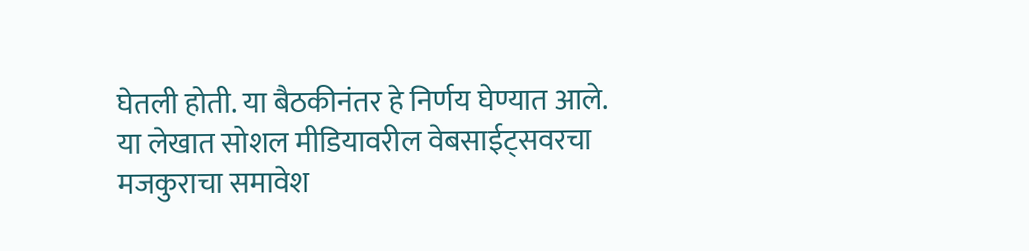घेतली होती. या बैठकीनंतर हे निर्णय घेण्यात आले.
या लेखात सोशल मीडियावरील वेबसाईट्सवरचा मजकुराचा समावेश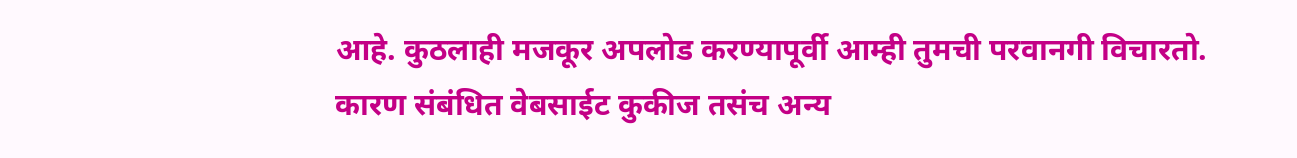आहे. कुठलाही मजकूर अपलोड करण्यापूर्वी आम्ही तुमची परवानगी विचारतो. कारण संबंधित वेबसाईट कुकीज तसंच अन्य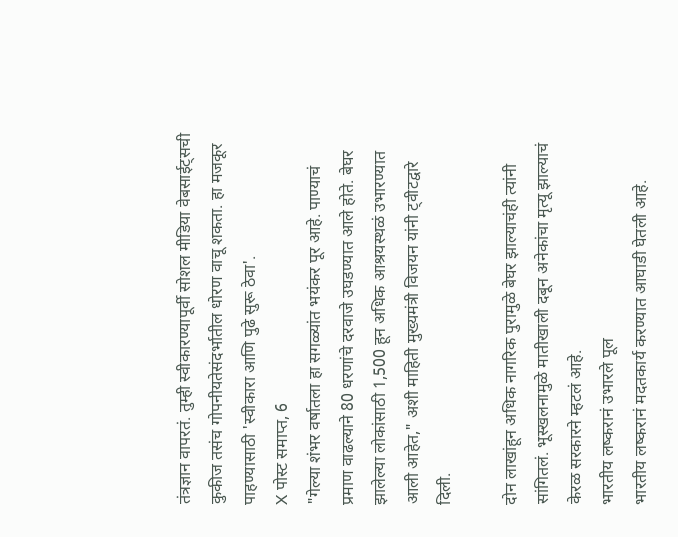तंत्रज्ञान वापरतं. तुम्ही स्वीकारण्यापूर्वी सोशल मीडिया वेबसाईट्सची कुकीज तसंच गोपनीयतेसंदर्भातील धोरण वाचू शकता. हा मजकूर पाहण्यासाठी 'स्वीकारा आणि पुढे सुरू ठेवा'.
X पोस्ट समाप्त, 6
"गेल्या शंभर वर्षातला हा सगळ्यांत भयंकर पूर आहे. पाण्याचं प्रमाण वाढल्याने 80 धरणांचे दरवाजे उघडण्यात आले होते. बेघर झालेल्या लोकांसाठी 1,500 हून अधिक आश्रयस्थळं उभारण्यात आली आहेत," अशी माहिती मुख्यमंत्री विजयन यांनी ट्वीटद्वारे दिली.

दोन लाखांहून अधिक नागरिक पुरामुळे बेघर झाल्याचंही त्यांनी सांगितलं. भूस्खलनामुळे मातीखाली दबून अनेकांचा मृत्यू झाल्याचं केरळ सरकारने म्हटलं आहे.
भारतीय लष्करानं उभारले पूल
भारतीय लष्करानं मदतकार्य करण्यात आघाडी घेतली आहे.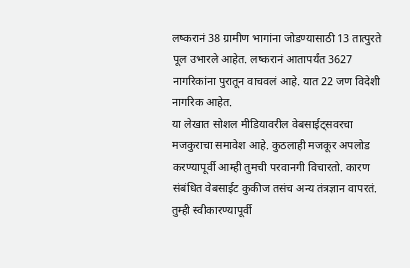लष्करानं 38 ग्रामीण भागांना जोडण्यासाठी 13 तात्पुरते पूल उभारले आहेत. लष्करानं आतापर्यंत 3627 नागरिकांना पुरातून वाचवलं आहे. यात 22 जण विदेशी नागरिक आहेत.
या लेखात सोशल मीडियावरील वेबसाईट्सवरचा मजकुराचा समावेश आहे. कुठलाही मजकूर अपलोड करण्यापूर्वी आम्ही तुमची परवानगी विचारतो. कारण संबंधित वेबसाईट कुकीज तसंच अन्य तंत्रज्ञान वापरतं. तुम्ही स्वीकारण्यापूर्वी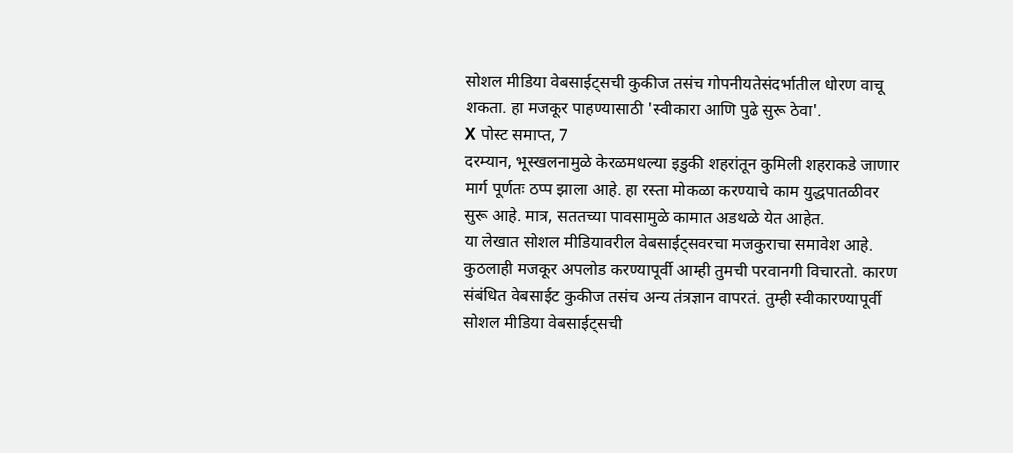सोशल मीडिया वेबसाईट्सची कुकीज तसंच गोपनीयतेसंदर्भातील धोरण वाचू शकता. हा मजकूर पाहण्यासाठी 'स्वीकारा आणि पुढे सुरू ठेवा'.
X पोस्ट समाप्त, 7
दरम्यान, भूस्खलनामुळे केरळमधल्या इडुकी शहरांतून कुमिली शहराकडे जाणार मार्ग पूर्णतः ठप्प झाला आहे. हा रस्ता मोकळा करण्याचे काम युद्धपातळीवर सुरू आहे. मात्र, सततच्या पावसामुळे कामात अडथळे येत आहेत.
या लेखात सोशल मीडियावरील वेबसाईट्सवरचा मजकुराचा समावेश आहे. कुठलाही मजकूर अपलोड करण्यापूर्वी आम्ही तुमची परवानगी विचारतो. कारण संबंधित वेबसाईट कुकीज तसंच अन्य तंत्रज्ञान वापरतं. तुम्ही स्वीकारण्यापूर्वी सोशल मीडिया वेबसाईट्सची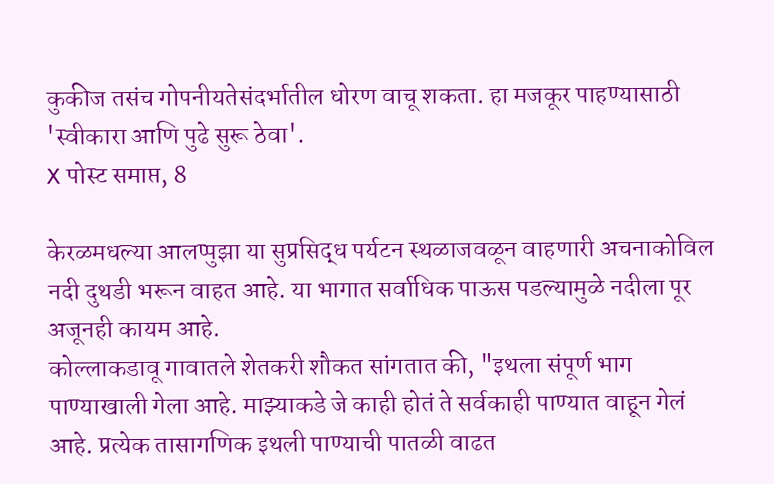कुकीज तसंच गोपनीयतेसंदर्भातील धोरण वाचू शकता. हा मजकूर पाहण्यासाठी 'स्वीकारा आणि पुढे सुरू ठेवा'.
X पोस्ट समाप्त, 8

केरळमधल्या आलप्पुझा या सुप्रसिद्ध पर्यटन स्थळाजवळून वाहणारी अचनाकोविल नदी दुथडी भरून वाहत आहे. या भागात सर्वाधिक पाऊस पडल्यामुळे नदीला पूर अजूनही कायम आहे.
कोल्लाकडावू गावातले शेतकरी शौकत सांगतात की, "इथला संपूर्ण भाग पाण्याखाली गेला आहे. माझ्याकडे जे काही होतं ते सर्वकाही पाण्यात वाहून गेलं आहे. प्रत्येक तासागणिक इथली पाण्याची पातळी वाढत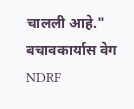चालली आहे."
बचावकार्यास वेग
NDRF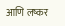आणि लष्कर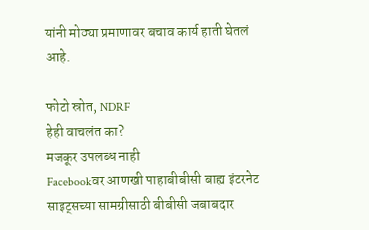यांनी मोठ्या प्रमाणावर बचाव कार्य हाती घेतलं आहे.

फोटो स्रोत, NDRF
हेही वाचलंत का?
मजकूर उपलब्ध नाही
Facebookवर आणखी पाहाबीबीसी बाह्य इंटरनेट साइट्सच्या सामग्रीसाठी बीबीसी जबाबदार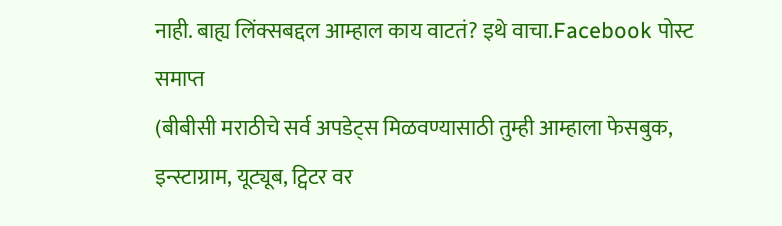नाही. बाह्य लिंक्सबद्दल आम्हाल काय वाटतं? इथे वाचा.Facebook पोस्ट समाप्त
(बीबीसी मराठीचे सर्व अपडेट्स मिळवण्यासाठी तुम्ही आम्हाला फेसबुक, इन्स्टाग्राम, यूट्यूब, ट्विटर वर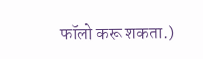फॉलो करू शकता.)